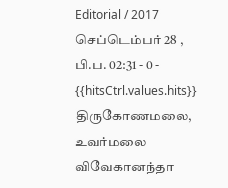Editorial / 2017 செப்டெம்பர் 28 , பி.ப. 02:31 - 0 - {{hitsCtrl.values.hits}}
திருகோணமலை, உவர்மலை விவேகானந்தா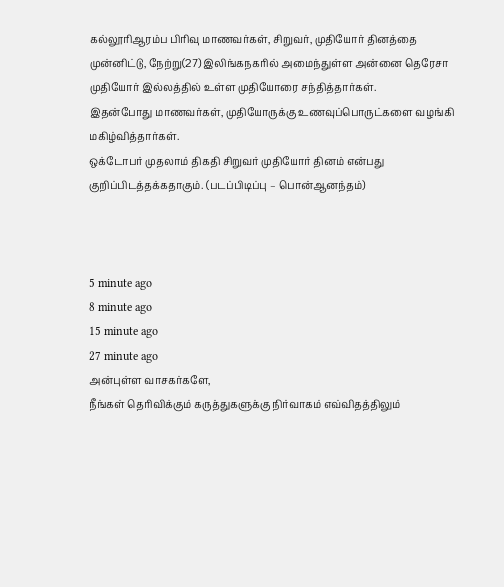கல்லூரிஆரம்ப பிரிவு மாணவர்கள், சிறுவர், முதியோர் தினத்தை முன்னிட்டு, நேற்று(27) இலிங்கநகரில் அமைந்துள்ள அன்னை தெரேசா முதியோர் இல்லத்தில் உள்ள முதியோரை சந்தித்தார்கள்.
இதன்போது மாணவர்கள், முதியோருக்கு உணவுப்பொருட்களை வழங்கி மகிழ்வித்தார்கள்.
ஒக்டோபர் முதலாம் திகதி சிறுவர் முதியோர் தினம் என்பது குறிப்பிடத்தக்கதாகும். (படப்பிடிப்பு – பொன்ஆனந்தம்)



5 minute ago
8 minute ago
15 minute ago
27 minute ago
அன்புள்ள வாசகர்களே,
நீங்கள் தெரிவிக்கும் கருத்துகளுக்கு நிர்வாகம் எவ்விதத்திலும்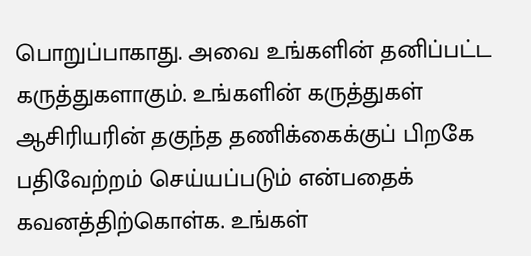பொறுப்பாகாது. அவை உங்களின் தனிப்பட்ட கருத்துகளாகும். உங்களின் கருத்துகள் ஆசிரியரின் தகுந்த தணிக்கைக்குப் பிறகே பதிவேற்றம் செய்யப்படும் என்பதைக் கவனத்திற்கொள்க. உங்கள்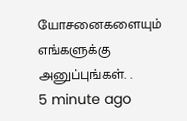யோசனைகளையும் எங்களுக்கு அனுப்புங்கள். .
5 minute ago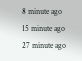8 minute ago
15 minute ago
27 minute ago